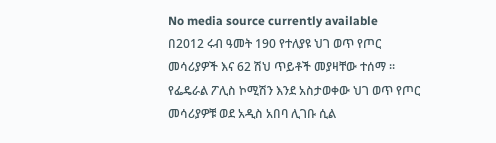No media source currently available
በ2012 ሩብ ዓመት 190 የተለያዩ ህገ ወጥ የጦር መሳሪያዎች እና 62 ሽህ ጥይቶች መያዛቸው ተሰማ ። የፌዴራል ፖሊስ ኮሚሽን እንደ አስታወቀው ህገ ወጥ የጦር መሳሪያዎቹ ወደ አዲስ አበባ ሊገቡ ሲል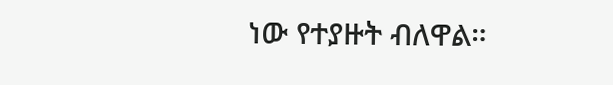ነው የተያዙት ብለዋል።